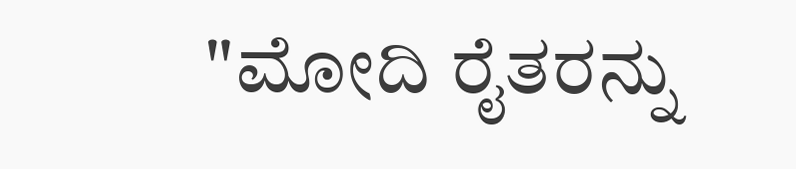"ಮೋದಿ ರೈತರನ್ನು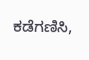ಕಡೆಗಣಿಸಿ,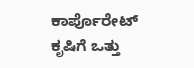ಕಾರ್ಪೊರೇಟ್ ಕೃಷಿಗೆ ಒತ್ತು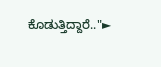ಕೊಡುತ್ತಿದ್ದಾರೆ.."►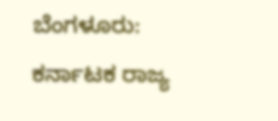ಬೆಂಗಳೂರು: ಕರ್ನಾಟಕ ರಾಜ್ಯ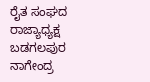ರೈತ ಸಂಘದ ರಾಜ್ಯಾಧ್ಯಕ್ಷ ಬಡಗಲಪುರ ನಾಗೇಂದ್ರ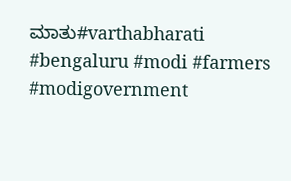ಮಾತು#varthabharati #bengaluru #modi #farmers #modigovernment